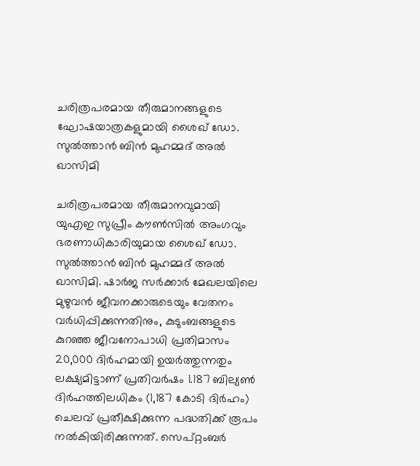ചരിത്രപരമായ തീരുമാനങ്ങളുടെ ഘോഷയാത്രകളുമായി ശൈഖ് ഡോ. സുൽത്താൻ ബിൻ മുഹമ്മദ് അൽ ഖാസിമി

ചരിത്രപരമായ തീരുമാനവുമായി യുഎഇ സുപ്രീം കൗൺസിൽ അംഗവും ഭരണാധികാരിയുമായ ശൈഖ് ഡോ. സുൽത്താൻ ബിൻ മുഹമ്മദ് അൽ ഖാസിമി. ഷാർജ സർക്കാർ മേഖലയിലെ മുഴുവൻ ജീവനക്കാരുടെയും വേതനം വർധിപ്പിക്കുന്നതിനും, കുടുംബങ്ങളുടെ കുറഞ്ഞ ജീവനോപാധി പ്രതിമാസം 20,000 ദിർഹമായി ഉയർത്തുന്നതും ലക്ഷ്യമിട്ടാണ് പ്രതിവർഷം 1.187 ബില്യൺ ദിർഹത്തിലധികം (1,187 കോടി ദിർഹം) ചെലവ് പ്രതീക്ഷിക്കുന്ന പദ്ധതിക്ക് രൂപം നൽകിയിരിക്കുന്നത്. സെപ്റ്റംബർ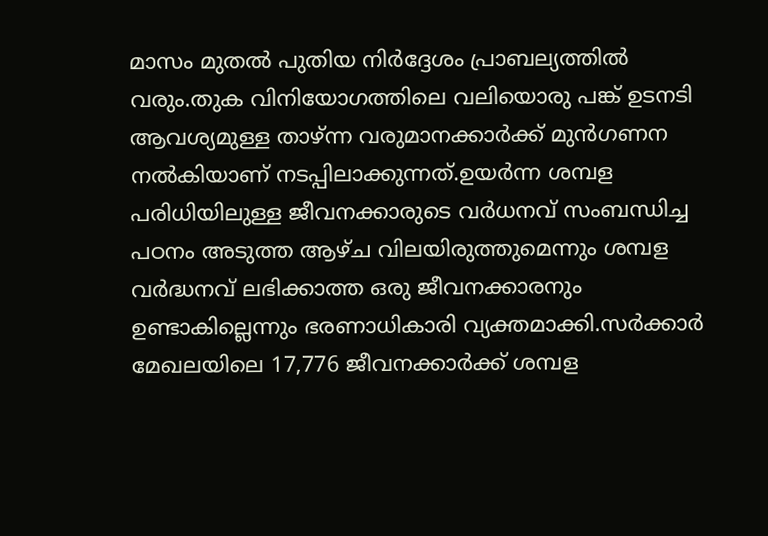മാസം മുതൽ പുതിയ നിർദ്ദേശം പ്രാബല്യത്തിൽ വരും.തുക വിനിയോഗത്തിലെ വലിയൊരു പങ്ക് ഉടനടി ആവശ്യമുള്ള താഴ്ന്ന വരുമാനക്കാർക്ക് മുൻഗണന നൽകിയാണ് നടപ്പിലാക്കുന്നത്.ഉയർന്ന ശമ്പള പരിധിയിലുള്ള ജീവനക്കാരുടെ വർധനവ് സംബന്ധിച്ച പഠനം അടുത്ത ആഴ്ച വിലയിരുത്തുമെന്നും ശമ്പള വർദ്ധനവ് ലഭിക്കാത്ത ഒരു ജീവനക്കാരനും ഉണ്ടാകില്ലെന്നും ഭരണാധികാരി വ്യക്തമാക്കി.സർക്കാർ മേഖലയിലെ 17,776 ജീവനക്കാർക്ക് ശമ്പള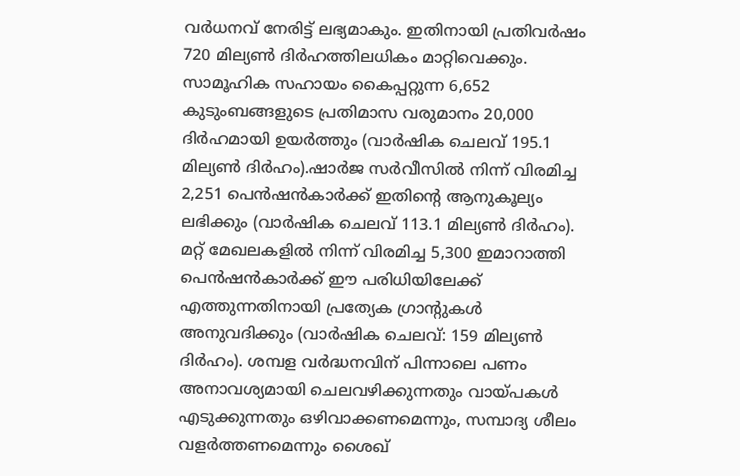വർധനവ് നേരിട്ട് ലഭ്യമാകും. ഇതിനായി പ്രതിവർഷം 720 മില്യൺ ദിർഹത്തിലധികം മാറ്റിവെക്കും. സാമൂഹിക സഹായം കൈപ്പറ്റുന്ന 6,652 കുടുംബങ്ങളുടെ പ്രതിമാസ വരുമാനം 20,000 ദിർഹമായി ഉയർത്തും (വാർഷിക ചെലവ് 195.1 മില്യൺ ദിർഹം).ഷാർജ സർവീസിൽ നിന്ന് വിരമിച്ച 2,251 പെൻഷൻകാർക്ക് ഇതിന്റെ ആനുകൂല്യം ലഭിക്കും (വാർഷിക ചെലവ് 113.1 മില്യൺ ദിർഹം). മറ്റ് മേഖലകളിൽ നിന്ന് വിരമിച്ച 5,300 ഇമാറാത്തി പെൻഷൻകാർക്ക് ഈ പരിധിയിലേക്ക് എത്തുന്നതിനായി പ്രത്യേക ഗ്രാന്‍റുകൾ അനുവദിക്കും (വാർഷിക ചെലവ്: 159 മില്യൺ ദിർഹം). ശമ്പള വർദ്ധനവിന് പിന്നാലെ പണം അനാവശ്യമായി ചെലവഴിക്കുന്നതും വായ്പകൾ എടുക്കുന്നതും ഒഴിവാക്കണമെന്നും, സമ്പാദ്യ ശീലം വളർത്തണമെന്നും ശൈഖ്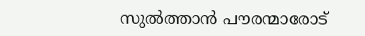സുൽത്താൻ പൗരന്മാരോട്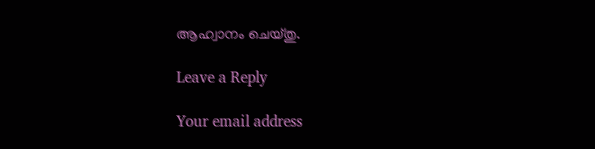ആഹ്വാനം ചെയ്തു.

Leave a Reply

Your email address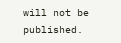will not be published.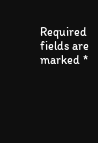Required fields are marked *